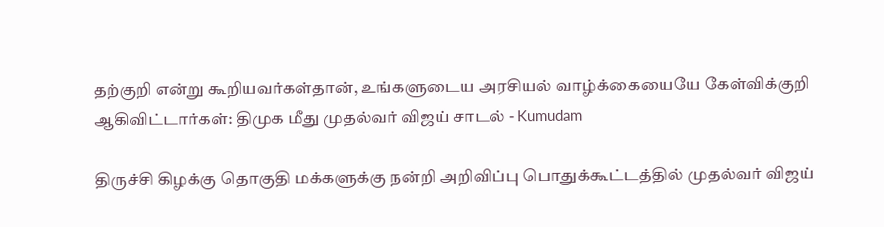தற்குறி என்று கூறியவர்கள்தான், உங்களுடைய அரசியல் வாழ்க்கையையே கேள்விக்குறி ஆகிவிட்டார்கள்: திமுக மீது முதல்வர் விஜய் சாடல் - Kumudam

திருச்சி கிழக்கு தொகுதி மக்களுக்கு நன்றி அறிவிப்பு பொதுக்கூட்டத்தில் முதல்வர் விஜய்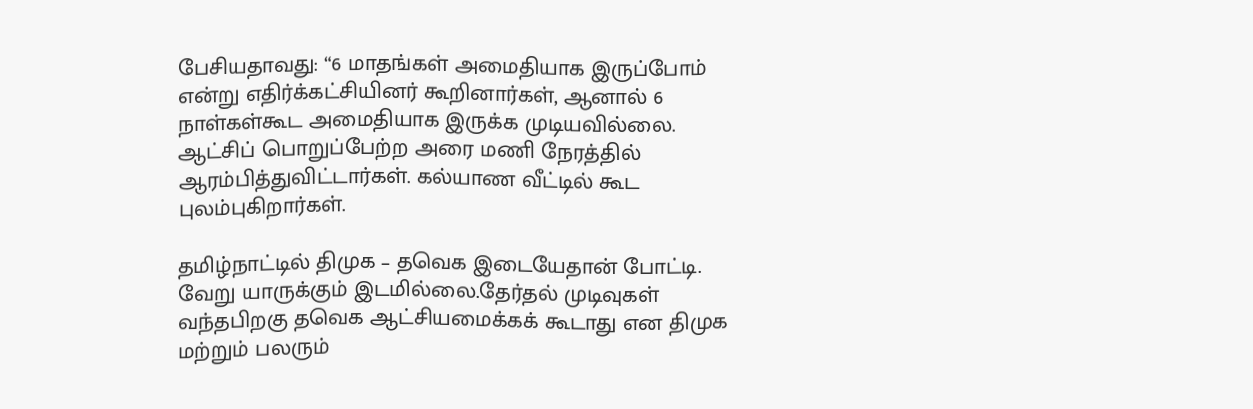பேசியதாவது: “6 மாதங்கள் அமைதியாக இருப்போம் என்று எதிர்க்கட்சியினர் கூறினார்கள், ஆனால் 6 நாள்கள்கூட அமைதியாக இருக்க முடியவில்லை. ஆட்சிப் பொறுப்பேற்ற அரை மணி நேரத்தில் ஆரம்பித்துவிட்டார்கள். கல்யாண வீட்டில் கூட புலம்புகிறார்கள்.

தமிழ்நாட்டில் திமுக – தவெக இடையேதான் போட்டி. வேறு யாருக்கும் இடமில்லை.தேர்தல் முடிவுகள் வந்தபிறகு தவெக ஆட்சியமைக்கக் கூடாது என திமுக மற்றும் பலரும்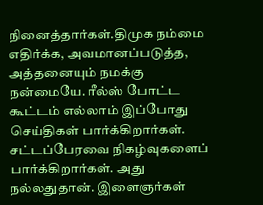நினைத்தார்கள்.திமுக நம்மை எதிர்க்க, அவமானப்படுத்த, அத்தனையும் நமக்கு நன்மையே. ரீல்ஸ் போட்ட கூட்டம் எல்லாம் இப்போது செய்திகள் பார்க்கிறார்கள். சட்டப்பேரவை நிகழ்வுகளைப் பார்க்கிறார்கள். அது நல்லதுதான். இளைஞர்கள்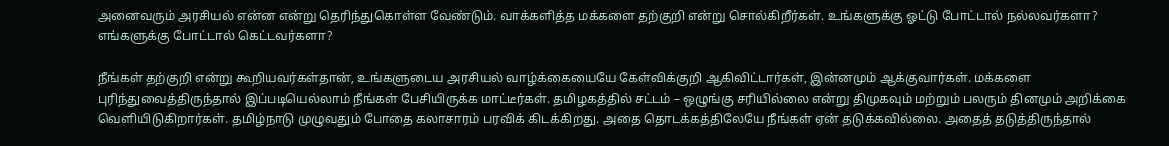அனைவரும் அரசியல் என்ன என்று தெரிந்துகொள்ள வேண்டும். வாக்களித்த மக்களை தற்குறி என்று சொல்கிறீர்கள். உங்களுக்கு ஓட்டு போட்டால் நல்லவர்களா? எங்களுக்கு போட்டால் கெட்டவர்களா?

நீங்கள் தற்குறி என்று கூறியவர்கள்தான், உங்களுடைய அரசியல் வாழ்க்கையையே கேள்விக்குறி ஆகிவிட்டார்கள், இன்னமும் ஆக்குவார்கள். மக்களை புரிந்துவைத்திருந்தால் இப்படியெல்லாம் நீங்கள் பேசியிருக்க மாட்டீர்கள். தமிழகத்தில் சட்டம் – ஒழுங்கு சரியில்லை என்று திமுகவும் மற்றும் பலரும் தினமும் அறிக்கை வெளியிடுகிறார்கள். தமிழ்நாடு முழுவதும் போதை கலாசாரம் பரவிக் கிடக்கிறது. அதை தொடக்கத்திலேயே நீங்கள் ஏன் தடுக்கவில்லை. அதைத் தடுத்திருந்தால்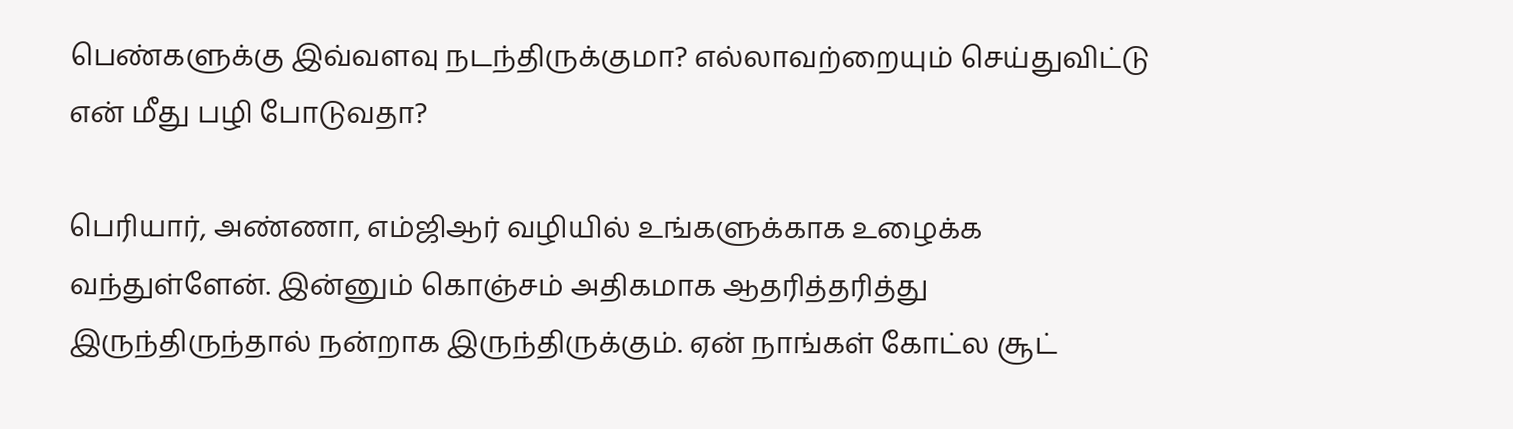பெண்களுக்கு இவ்வளவு நடந்திருக்குமா? எல்லாவற்றையும் செய்துவிட்டு என் மீது பழி போடுவதா?

பெரியார், அண்ணா, எம்ஜிஆர் வழியில் உங்களுக்காக உழைக்க வந்துள்ளேன். இன்னும் கொஞ்சம் அதிகமாக ஆதரித்தரித்து இருந்திருந்தால் நன்றாக இருந்திருக்கும். ஏன் நாங்கள் கோட்ல சூட்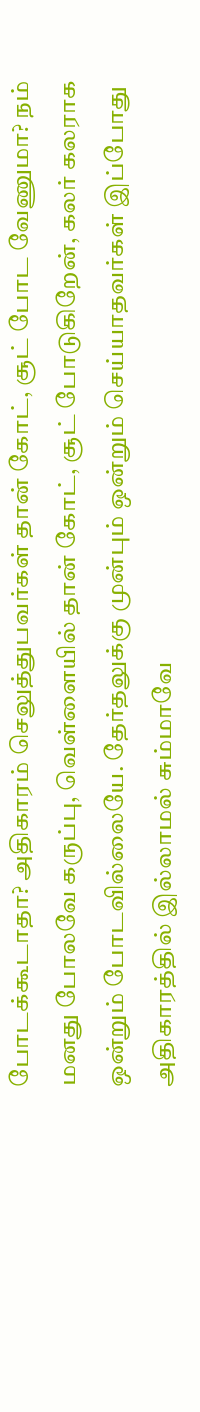போடக்கூடாதா? அதிகாரம் செலுத்துபவர்கள் தான் கோட், சூட் போட வேணுமா? நம் மனது போலவே கருப்பு, வெள்ளையில் தான் கோட், சூட் போடுகிறேன், கலர் கலராக ஒன்றும் போடவில்லையே. தேர்தலுக்கு முன்பும் ஒன்றும் செய்யாதவர்கள் இப்போது அதிகாரத்தில் இல்லாமல் சும்மாவே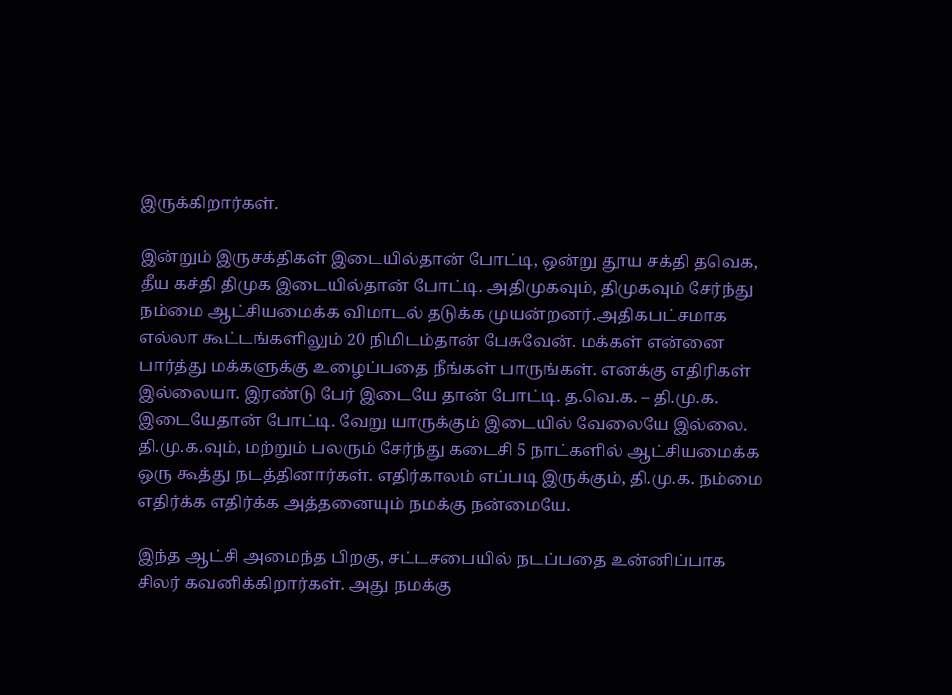இருக்கிறார்கள்.

இன்றும் இருசக்திகள் இடையில்தான் போட்டி, ஒன்று தூய சக்தி தவெக, தீய கச்தி திமுக இடையில்தான் போட்டி. அதிமுகவும், திமுகவும் சேர்ந்து நம்மை ஆட்சியமைக்க விமாடல் தடுக்க முயன்றனர்.அதிகபட்சமாக எல்லா கூட்டங்களிலும் 20 நிமிடம்தான் பேசுவேன். மக்கள் என்னை பார்த்து மக்களுக்கு உழைப்பதை நீங்கள் பாருங்கள். எனக்கு எதிரிகள் இல்லையா. இரண்டு பேர் இடையே தான் போட்டி. த.வெ.க. – தி.மு.க. இடையேதான் போட்டி. வேறு யாருக்கும் இடையில் வேலையே இல்லை. தி.மு.க.வும், மற்றும் பலரும் சேர்ந்து கடைசி 5 நாட்களில் ஆட்சியமைக்க ஒரு கூத்து நடத்தினார்கள். எதிர்காலம் எப்படி இருக்கும், தி.மு.க. நம்மை எதிர்க்க எதிர்க்க அத்தனையும் நமக்கு நன்மையே.

இந்த ஆட்சி அமைந்த பிறகு, சட்டசபையில் நடப்பதை உன்னிப்பாக சிலர் கவனிக்கிறார்கள். அது நமக்கு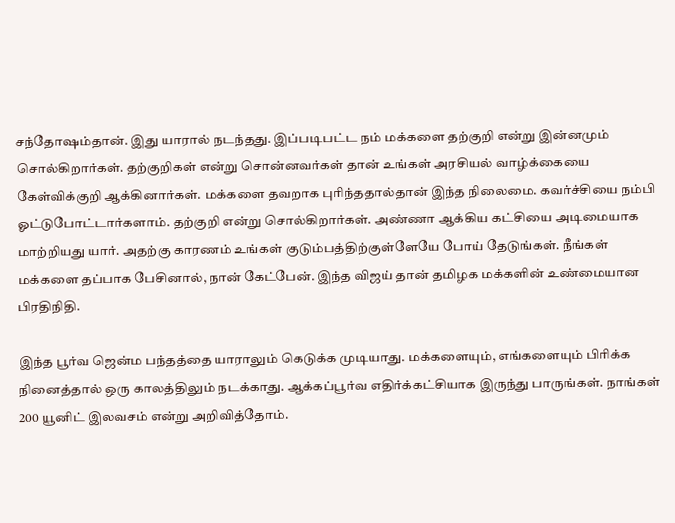சந்தோஷம்தான். இது யாரால் நடந்தது. இப்படிபட்ட நம் மக்களை தற்குறி என்று இன்னமும் சொல்கிறார்கள். தற்குறிகள் என்று சொன்னவர்கள் தான் உங்கள் அரசியல் வாழ்க்கையை கேள்விக்குறி ஆக்கினார்கள். மக்களை தவறாக புரிந்ததால்தான் இந்த நிலைமை. கவர்ச்சியை நம்பி ஓட்டுபோட்டார்களாம். தற்குறி என்று சொல்கிறார்கள். அண்ணா ஆக்கிய கட்சியை அடிமையாக மாற்றியது யார். அதற்கு காரணம் உங்கள் குடும்பத்திற்குள்ளேயே போய் தேடுங்கள். நீங்கள் மக்களை தப்பாக பேசினால், நான் கேட்பேன். இந்த விஜய் தான் தமிழக மக்களின் உண்மையான பிரதிநிதி.

இந்த பூர்வ ஜென்ம பந்தத்தை யாராலும் கெடுக்க முடியாது. மக்களையும், எங்களையும் பிரிக்க நினைத்தால் ஒரு காலத்திலும் நடக்காது. ஆக்கப்பூர்வ எதிர்க்கட்சியாக இருந்து பாருங்கள். நாங்கள் 200 யூனிட் இலவசம் என்று அறிவித்தோம்.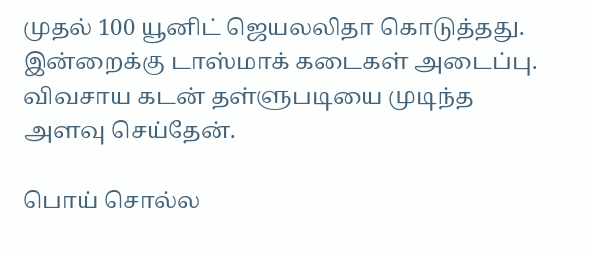முதல் 100 யூனிட் ஜெயலலிதா கொடுத்தது. இன்றைக்கு டாஸ்மாக் கடைகள் அடைப்பு. விவசாய கடன் தள்ளுபடியை முடிந்த அளவு செய்தேன்.

பொய் சொல்ல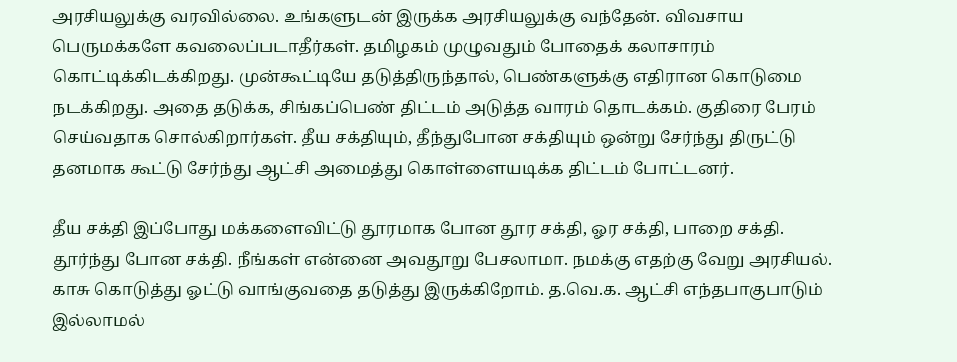அரசியலுக்கு வரவில்லை. உங்களுடன் இருக்க அரசியலுக்கு வந்தேன். விவசாய பெருமக்களே கவலைப்படாதீர்கள். தமிழகம் முழுவதும் போதைக் கலாசாரம் கொட்டிக்கிடக்கிறது. முன்கூட்டியே தடுத்திருந்தால், பெண்களுக்கு எதிரான கொடுமை நடக்கிறது. அதை தடுக்க, சிங்கப்பெண் திட்டம் அடுத்த வாரம் தொடக்கம். குதிரை பேரம் செய்வதாக சொல்கிறார்கள். தீய சக்தியும், தீந்துபோன சக்தியும் ஒன்று சேர்ந்து திருட்டு தனமாக கூட்டு சேர்ந்து ஆட்சி அமைத்து கொள்ளையடிக்க திட்டம் போட்டனர்.

தீய சக்தி இப்போது மக்களைவிட்டு தூரமாக போன தூர சக்தி, ஓர சக்தி, பாறை சக்தி. தூர்ந்து போன சக்தி. நீங்கள் என்னை அவதூறு பேசலாமா. நமக்கு எதற்கு வேறு அரசியல். காசு கொடுத்து ஓட்டு வாங்குவதை தடுத்து இருக்கிறோம். த.வெ.க. ஆட்சி எந்தபாகுபாடும் இல்லாமல்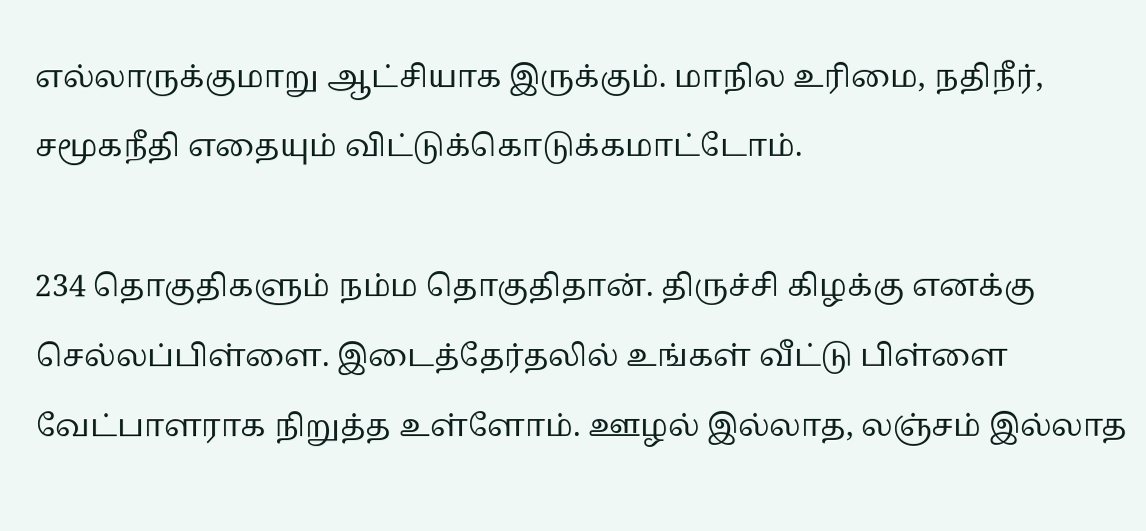எல்லாருக்குமாறு ஆட்சியாக இருக்கும். மாநில உரிமை, நதிநீர், சமூகநீதி எதையும் விட்டுக்கொடுக்கமாட்டோம்.

234 தொகுதிகளும் நம்ம தொகுதிதான். திருச்சி கிழக்கு எனக்கு செல்லப்பிள்ளை. இடைத்தேர்தலில் உங்கள் வீட்டு பிள்ளை வேட்பாளராக நிறுத்த உள்ளோம். ஊழல் இல்லாத, லஞ்சம் இல்லாத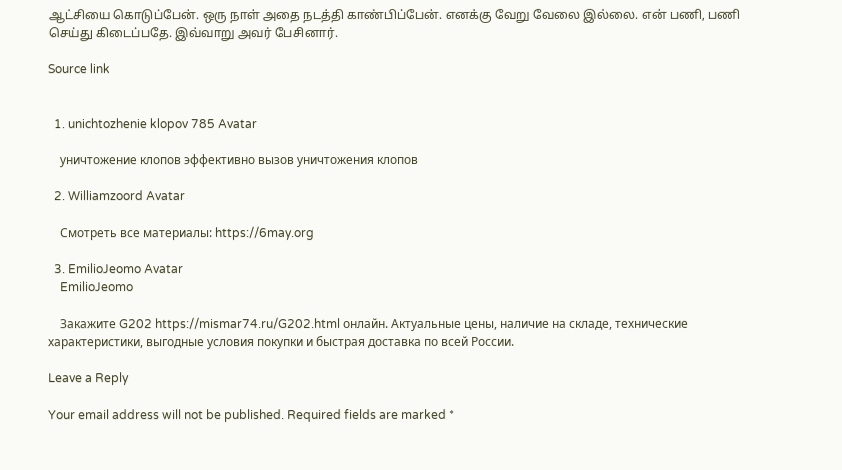ஆட்சியை கொடுப்பேன். ஒரு நாள் அதை நடத்தி காண்பிப்பேன். எனக்கு வேறு வேலை இல்லை. என் பணி, பணி செய்து கிடைப்பதே. இவ்வாறு அவர் பேசினார்.

Source link


  1. unichtozhenie klopov 785 Avatar

    уничтожение клопов эффективно вызов уничтожения клопов

  2. Williamzoord Avatar

    Смотреть все материалы: https://6may.org

  3. EmilioJeomo Avatar
    EmilioJeomo

    Закажите G202 https://mismar74.ru/G202.html онлайн. Актуальные цены, наличие на складе, технические характеристики, выгодные условия покупки и быстрая доставка по всей России.

Leave a Reply

Your email address will not be published. Required fields are marked *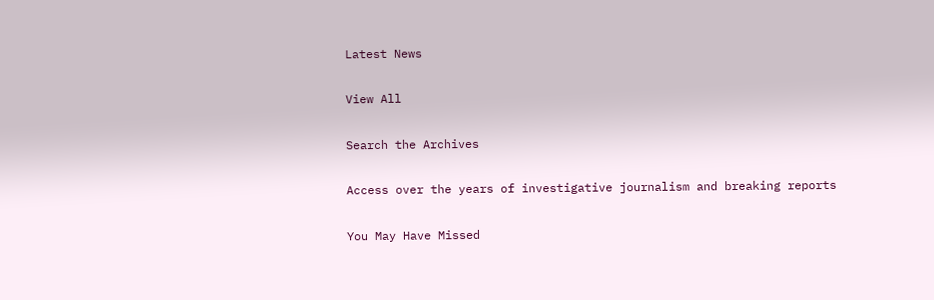Latest News

View All

Search the Archives

Access over the years of investigative journalism and breaking reports

You May Have Missed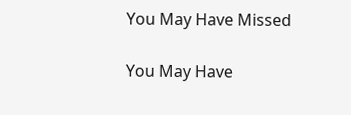You May Have Missed

You May Have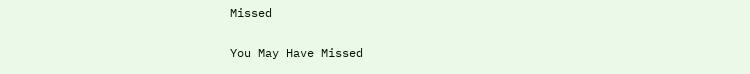Missed

You May Have Missed